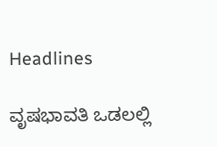Headlines

ವೃಷಭಾವತಿ ಒಡಲಲ್ಲಿ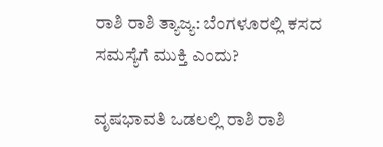ರಾಶಿ ರಾಶಿ ತ್ಯಾಜ್ಯ: ಬೆಂಗಳೂರಲ್ಲಿ ಕಸದ ಸಮಸ್ಯೆಗೆ ಮುಕ್ತಿ ಎಂದು?

ವೃಷಭಾವತಿ ಒಡಲಲ್ಲಿ ರಾಶಿ ರಾಶಿ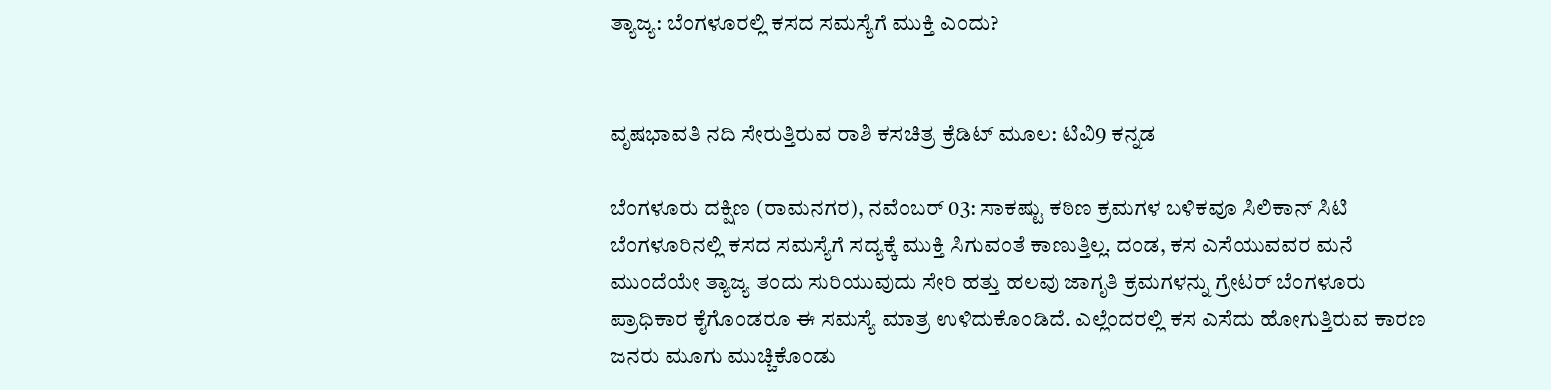ತ್ಯಾಜ್ಯ: ಬೆಂಗಳೂರಲ್ಲಿ ಕಸದ ಸಮಸ್ಯೆಗೆ ಮುಕ್ತಿ ಎಂದು?


ವೃಷಭಾವತಿ ನದಿ ಸೇರುತ್ತಿರುವ ರಾಶಿ ಕಸಚಿತ್ರ ಕ್ರೆಡಿಟ್ ಮೂಲ: ಟಿವಿ9 ಕನ್ನಡ

ಬೆಂಗಳೂರು ದಕ್ಷಿಣ (ರಾಮನಗರ), ನವೆಂಬರ್ 03: ಸಾಕಷ್ಟು ಕಠಿಣ ಕ್ರಮಗಳ ಬಳಿಕವೂ ಸಿಲಿಕಾನ್ ಸಿಟಿ ಬೆಂಗಳೂರಿನಲ್ಲಿ ಕಸದ ಸಮಸ್ಯೆಗೆ ಸದ್ಯಕ್ಕೆ ಮುಕ್ತಿ ಸಿಗುವಂತೆ ಕಾಣುತ್ತಿಲ್ಲ. ದಂಡ, ಕಸ ಎಸೆಯುವವರ ಮನೆ ಮುಂದೆಯೇ ತ್ಯಾಜ್ಯ ತಂದು ಸುರಿಯುವುದು ಸೇರಿ ಹತ್ತು ಹಲವು ಜಾಗೃತಿ ಕ್ರಮಗಳನ್ನು ಗ್ರೇಟರ್ ಬೆಂಗಳೂರು ಪ್ರಾಧಿಕಾರ ಕೈಗೊಂಡರೂ ಈ ಸಮಸ್ಯೆ ಮಾತ್ರ ಉಳಿದುಕೊಂಡಿದೆ. ಎಲ್ಲೆಂದರಲ್ಲಿ ಕಸ ಎಸೆದು ಹೋಗುತ್ತಿರುವ ಕಾರಣ ಜನರು ಮೂಗು ಮುಚ್ಚಿಕೊಂಡು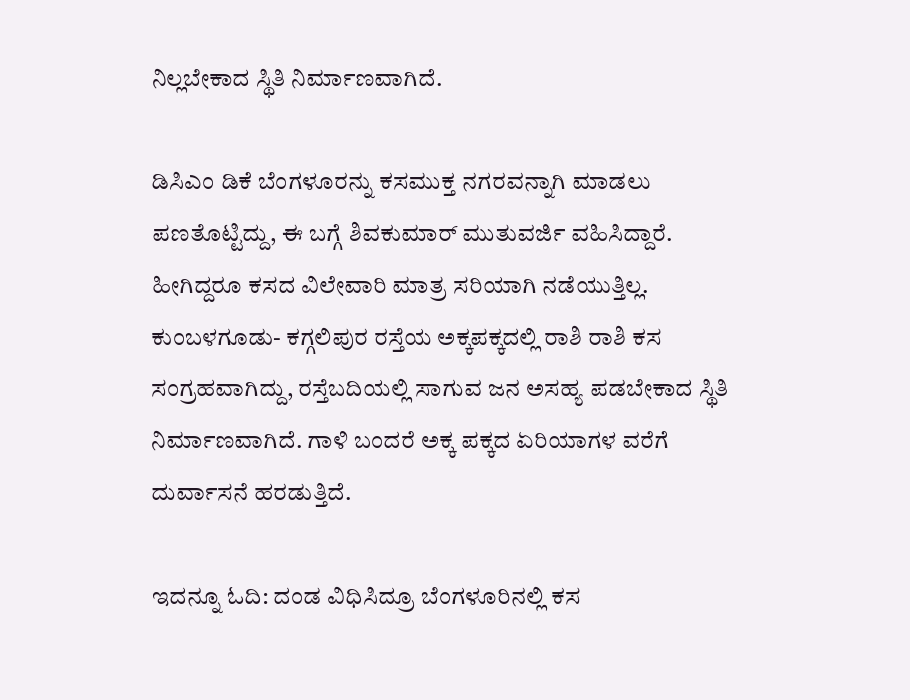ನಿಲ್ಲಬೇಕಾದ ಸ್ಥಿತಿ ನಿರ್ಮಾಣವಾಗಿದೆ.

ಡಿಸಿಎಂ ಡಿಕೆ ಬೆಂಗಳೂರನ್ನು ಕಸಮುಕ್ತ ನಗರವನ್ನಾಗಿ ಮಾಡಲು ಪಣತೊಟ್ಟಿದ್ದು, ಈ ಬಗ್ಗೆ ಶಿವಕುಮಾರ್ ಮುತುವರ್ಜಿ ವಹಿಸಿದ್ದಾರೆ. ಹೀಗಿದ್ದರೂ ಕಸದ ವಿಲೇವಾರಿ ಮಾತ್ರ ಸರಿಯಾಗಿ ನಡೆಯುತ್ತಿಲ್ಲ. ಕುಂಬಳಗೂಡು- ಕಗ್ಗಲಿಪುರ ರಸ್ತೆಯ ಅಕ್ಕಪಕ್ಕದಲ್ಲಿ ರಾಶಿ ರಾಶಿ ಕಸ ಸಂಗ್ರಹವಾಗಿದ್ದು, ರಸ್ತೆಬದಿಯಲ್ಲಿ ಸಾಗುವ ಜನ ಅಸಹ್ಯ ಪಡಬೇಕಾದ ಸ್ಥಿತಿ ನಿರ್ಮಾಣವಾಗಿದೆ. ಗಾಳಿ ಬಂದರೆ ಅಕ್ಕ ಪಕ್ಕದ ಏರಿಯಾಗಳ ವರೆಗೆ ದುರ್ವಾಸನೆ ಹರಡುತ್ತಿದೆ.

ಇದನ್ನೂ ಓದಿ: ದಂಡ ವಿಧಿಸಿದ್ರೂ ಬೆಂಗಳೂರಿನಲ್ಲಿ ಕಸ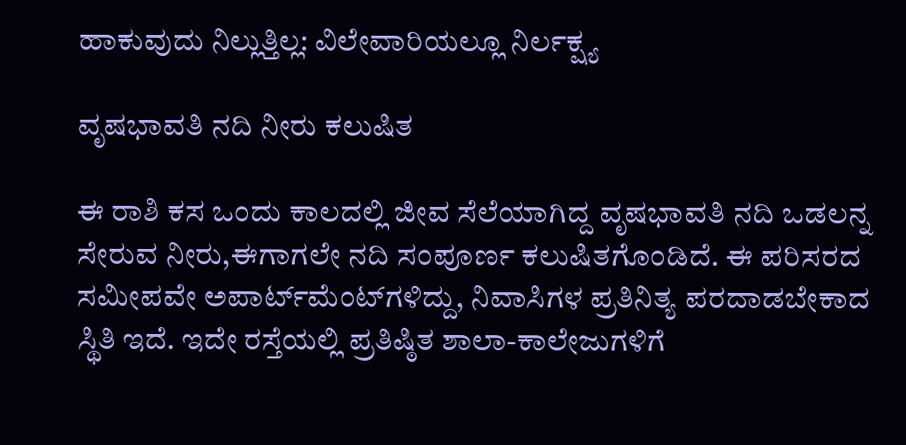ಹಾಕುವುದು ನಿಲ್ಲುತ್ತಿಲ್ಲ: ವಿಲೇವಾರಿಯಲ್ಲೂ ನಿರ್ಲಕ್ಷ್ಯ

ವೃಷಭಾವತಿ ನದಿ ನೀರು ಕಲುಷಿತ

ಈ ರಾಶಿ ಕಸ ಒಂದು ಕಾಲದಲ್ಲಿ ಜೀವ ಸೆಲೆಯಾಗಿದ್ದ ವೃಷಭಾವತಿ ನದಿ ಒಡಲನ್ನ ಸೇರುವ ನೀರು,ಈಗಾಗಲೇ ನದಿ ಸಂಪೂರ್ಣ ಕಲುಷಿತಗೊಂಡಿದೆ. ಈ ಪರಿಸರದ ಸಮೀಪವೇ ಅಪಾರ್ಟ್‌ಮೆಂಟ್‌ಗಳಿದ್ದು, ನಿವಾಸಿಗಳ ಪ್ರತಿನಿತ್ಯ ಪರದಾಡಬೇಕಾದ ಸ್ಥಿತಿ ಇದೆ. ಇದೇ ರಸ್ತೆಯಲ್ಲಿ ಪ್ರತಿಷ್ಠಿತ ಶಾಲಾ-ಕಾಲೇಜುಗಳಿಗೆ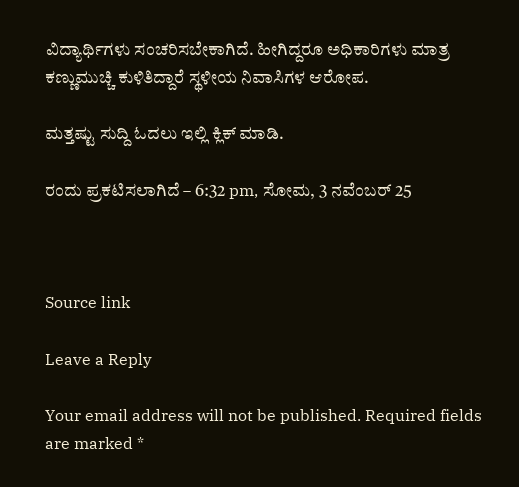ವಿದ್ಯಾರ್ಥಿಗಳು ಸಂಚರಿಸಬೇಕಾಗಿದೆ. ಹೀಗಿದ್ದರೂ ಅಧಿಕಾರಿಗಳು ಮಾತ್ರ ಕಣ್ಣುಮುಚ್ಚಿ ಕುಳಿತಿದ್ದಾರೆ ಸ್ಥಳೀಯ ನಿವಾಸಿಗಳ ಆರೋಪ.

ಮತ್ತಷ್ಟು ಸುದ್ದಿ ಓದಲು ಇಲ್ಲಿ ಕ್ಲಿಕ್ ಮಾಡಿ.

ರಂದು ಪ್ರಕಟಿಸಲಾಗಿದೆ – 6:32 pm, ಸೋಮ, 3 ನವೆಂಬರ್ 25



Source link

Leave a Reply

Your email address will not be published. Required fields are marked *